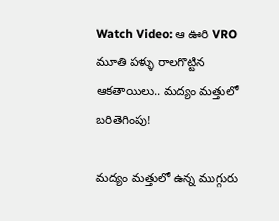Watch Video: ఆ ఊరి VRO మూతి పళ్ళు రాలగొట్టిన ఆకతాయిలు.. మద్యం మత్తులో బరితెగింపు!

మద్యం మత్తులో ఉన్న ముగ్గురు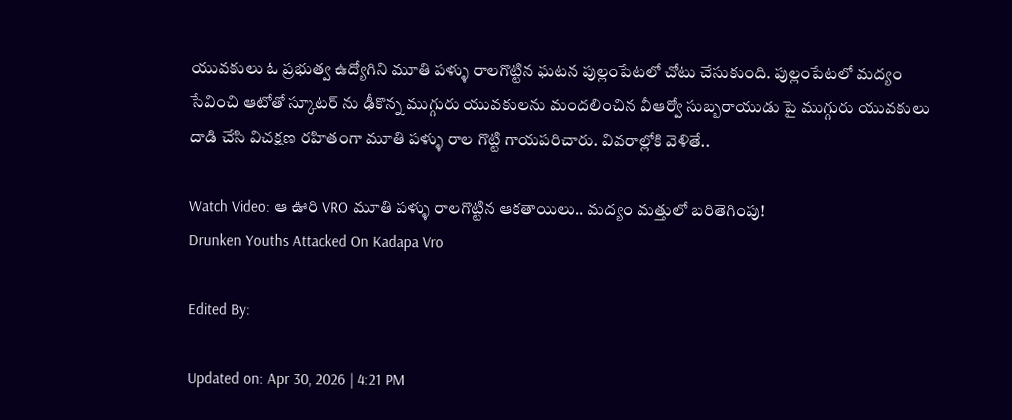యువకులు ఓ ప్రభుత్వ ఉద్యోగిని మూతి పళ్ళు రాలగొట్టిన ఘటన పుల్లంపేటలో చోటు చేసుకుంది. పుల్లంపేటలో మద్యం సేవించి ఆటోతో స్కూటర్ ను ఢీకొన్న ముగ్గురు యువకులను మందలించిన వీఆర్వో సుబ్బరాయుడు పై ముగ్గురు యువకులు దాడి చేసి విచక్షణ రహితంగా మూతి పళ్ళు రాల గొట్టి గాయపరిచారు. వివరాల్లోకి వెళితే..

Watch Video: ఆ ఊరి VRO మూతి పళ్ళు రాలగొట్టిన ఆకతాయిలు.. మద్యం మత్తులో బరితెగింపు!
Drunken Youths Attacked On Kadapa Vro

Edited By:

Updated on: Apr 30, 2026 | 4:21 PM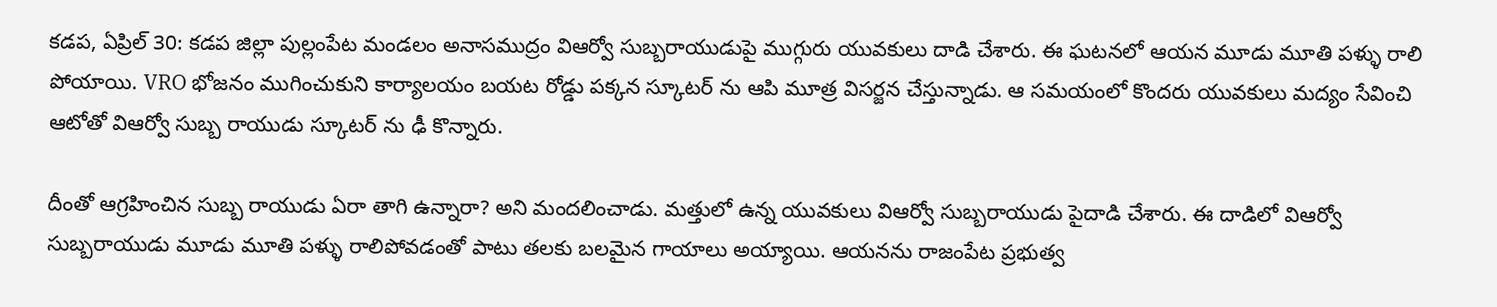కడప, ఏప్రిల్‌ 30: కడప జిల్లా పుల్లంపేట మండలం అనాసముద్రం విఆర్వో సుబ్బరాయుడుపై ముగ్గురు యువకులు దాడి చేశారు. ఈ ఘటనలో ఆయన మూడు మూతి పళ్ళు రాలి పోయాయి. VRO భోజనం ముగించుకుని కార్యాలయం బయట రోడ్డు పక్కన స్కూటర్ ను ఆపి మూత్ర విసర్జన చేస్తున్నాడు. ఆ సమయంలో కొందరు యువకులు మద్యం సేవించి ఆటోతో విఆర్వో సుబ్బ రాయుడు స్కూటర్ ను ఢీ కొన్నారు.

దీంతో ఆగ్రహించిన సుబ్బ రాయుడు ఏరా తాగి ఉన్నారా? అని మందలించాడు. మత్తులో ఉన్న యువకులు విఆర్వో సుబ్బరాయుడు పైదాడి చేశారు. ఈ దాడిలో విఆర్వో సుబ్బరాయుడు మూడు మూతి పళ్ళు రాలిపోవడంతో పాటు తలకు బలమైన గాయాలు అయ్యాయి. ఆయనను రాజంపేట ప్రభుత్వ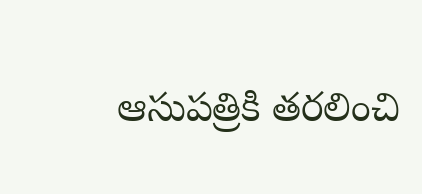ఆసుపత్రికి తరలించి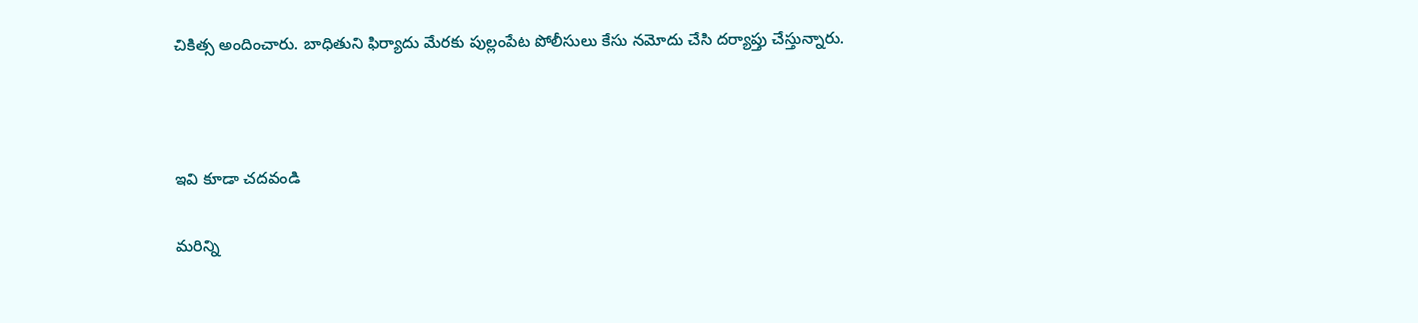చికిత్స అందించారు. బాధితుని ఫిర్యాదు మేరకు పుల్లంపేట పోలీసులు కేసు నమోదు చేసి దర్యాప్తు చేస్తున్నారు.



ఇవి కూడా చదవండి

మరిన్ని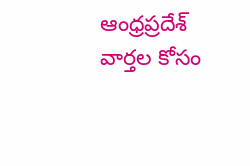ఆంధ్రప్రదేశ్‌ వార్తల కోసం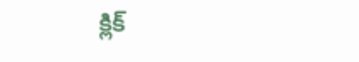క్లిక్‌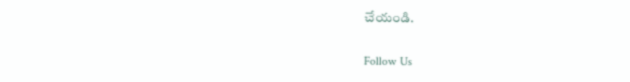చేయండి.

Follow Us